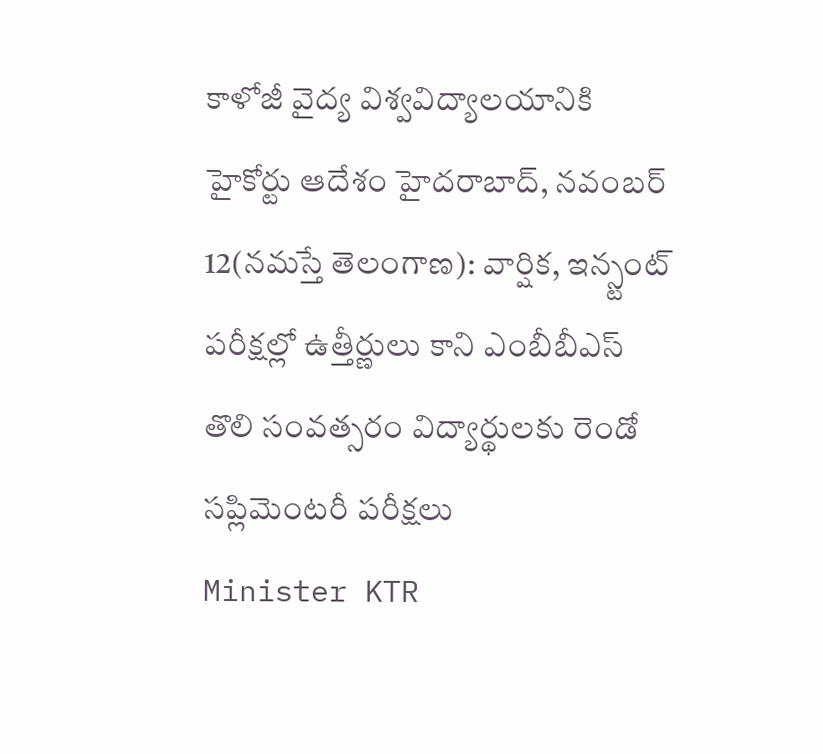కాళోజీ వైద్య విశ్వవిద్యాలయానికి హైకోర్టు ఆదేశం హైదరాబాద్, నవంబర్ 12(నమస్తే తెలంగాణ): వార్షిక, ఇన్స్టంట్ పరీక్షల్లో ఉత్తీర్ణులు కాని ఎంబీబీఎస్ తొలి సంవత్సరం విద్యార్థులకు రెండో సప్లిమెంటరీ పరీక్షలు
Minister KTR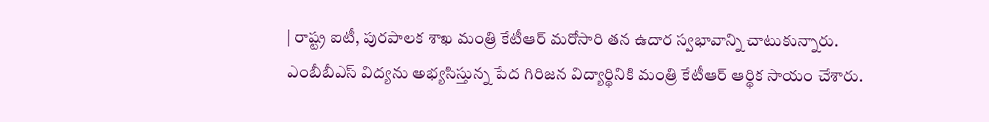| రాష్ట్ర ఐటీ, పురపాలక శాఖ మంత్రి కేటీఆర్ మరోసారి తన ఉదార స్వభావాన్ని చాటుకున్నారు. ఎంబీబీఎస్ విద్యను అభ్యసిస్తున్న పేద గిరిజన విద్యార్థినికి మంత్రి కేటీఆర్ ఆర్థిక సాయం చేశారు.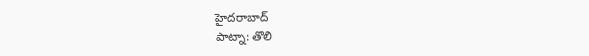హైదరాబాద్
పాట్నా: తొలి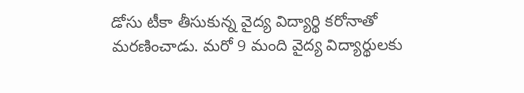డోసు టీకా తీసుకున్న వైద్య విద్యార్థి కరోనాతో మరణించాడు. మరో 9 మంది వైద్య విద్యార్థులకు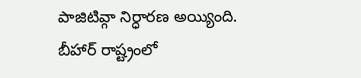పాజిటివ్గా నిర్ధారణ అయ్యింది. బీహార్ రాష్ట్రంలో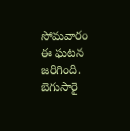సోమవారం ఈ ఘటన జరిగింది. బెగుసారై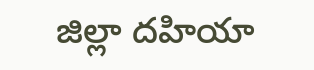జిల్లా దహియా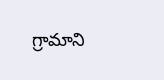గ్రామాని